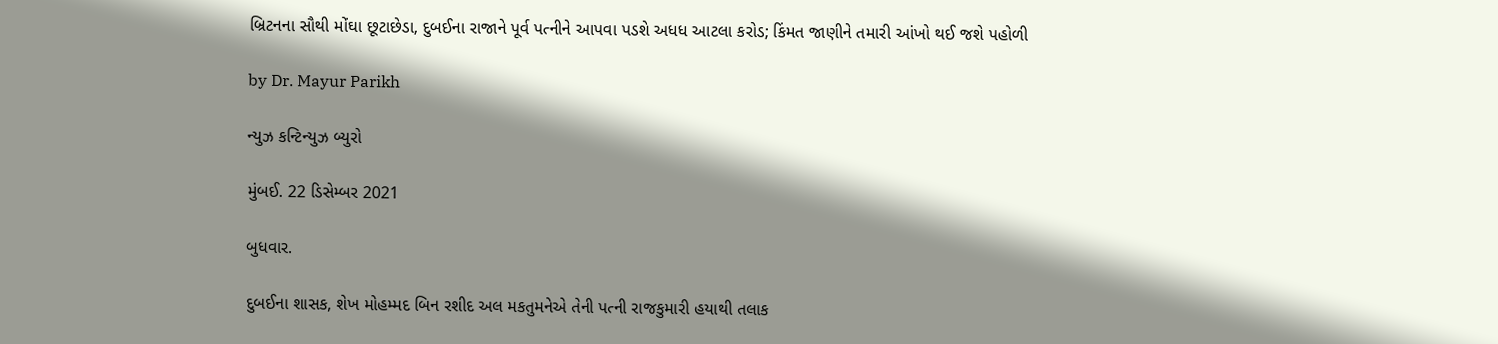બ્રિટનના સૌથી મોંઘા છૂટાછેડા, દુબઈના રાજાને પૂર્વ પત્નીને આપવા પડશે અધધ આટલા કરોડ; કિંમત જાણીને તમારી આંખો થઈ જશે પહોળી

by Dr. Mayur Parikh

ન્યુઝ કન્ટિન્યુઝ બ્યુરો

મુંબઈ. 22 ડિસેમ્બર 2021

બુધવાર.

દુબઈના શાસક, શેખ મોહમ્મદ બિન રશીદ અલ મકતુમનેએ તેની પત્ની રાજકુમારી હયાથી તલાક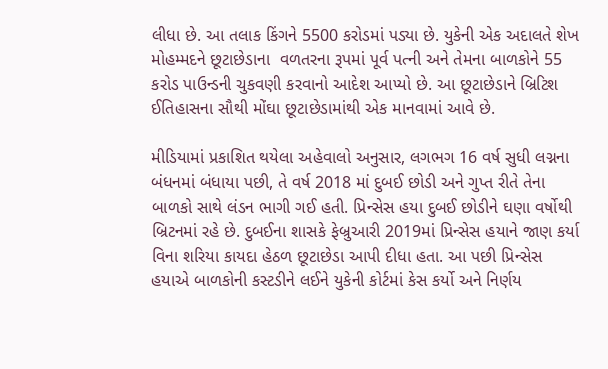લીધા છે. આ તલાક કિંગને 5500 કરોડમાં પડ્યા છે. યુકેની એક અદાલતે શેખ મોહમ્મદને છૂટાછેડાના  વળતરના રૂપમાં પૂર્વ પત્ની અને તેમના બાળકોને 55 કરોડ પાઉન્ડની ચુકવણી કરવાનો આદેશ આપ્યો છે. આ છૂટાછેડાને બ્રિટિશ ઈતિહાસના સૌથી મોંઘા છૂટાછેડામાંથી એક માનવામાં આવે છે.

મીડિયામાં પ્રકાશિત થયેલા અહેવાલો અનુસાર, લગભગ 16 વર્ષ સુધી લગ્નના બંધનમાં બંધાયા પછી, તે વર્ષ 2018 માં દુબઈ છોડી અને ગુપ્ત રીતે તેના બાળકો સાથે લંડન ભાગી ગઈ હતી. પ્રિન્સેસ હયા દુબઈ છોડીને ઘણા વર્ષોથી બ્રિટનમાં રહે છે. દુબઈના શાસકે ફેબ્રુઆરી 2019માં પ્રિન્સેસ હયાને જાણ કર્યા વિના શરિયા કાયદા હેઠળ છૂટાછેડા આપી દીધા હતા. આ પછી પ્રિન્સેસ હયાએ બાળકોની કસ્ટડીને લઈને યુકેની કોર્ટમાં કેસ કર્યો અને નિર્ણય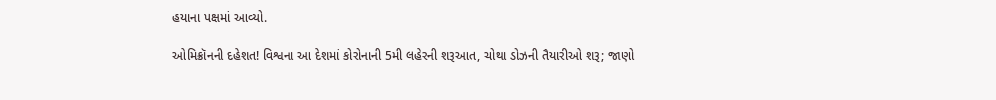હયાના પક્ષમાં આવ્યો.

ઓમિક્રૉનની દહેશત! વિશ્વના આ દેશમાં કોરોનાની 5મી લહેરની શરૂઆત, ચોથા ડોઝની તૈયારીઓ શરૂ; જાણો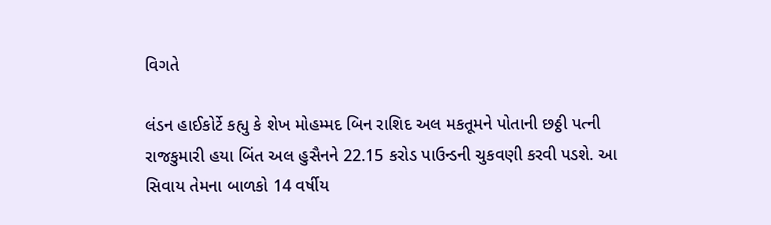વિગતે

લંડન હાઈકોર્ટે કહ્યુ કે શેખ મોહમ્મદ બિન રાશિદ અલ મકતૂમને પોતાની છઠ્ઠી પત્ની રાજકુમારી હયા બિંત અલ હુસૈનને 22.15 કરોડ પાઉન્ડની ચુકવણી કરવી પડશે. આ સિવાય તેમના બાળકો 14 વર્ષીય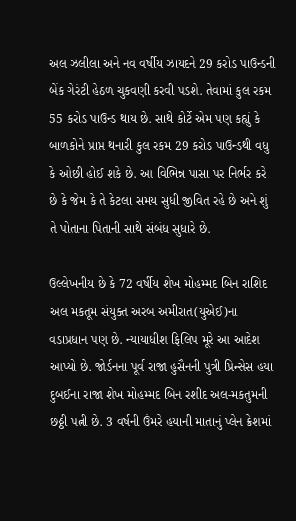અલ ઝલીલા અને નવ વર્ષીય ઝાયદને 29 કરોડ પાઉન્ડની બેંક ગેરંટી હેઠળ ચુકવણી કરવી પડશે. તેવામાં કુલ રકમ 55 કરોડ પાઉન્ડ થાય છે. સાથે કોર્ટે એમ પણ કહ્યું કે બાળકોને પ્રાપ્ત થનારી કુલ રકમ 29 કરોડ પાઉન્ડથી વધુ કે ઓછી હોઈ શકે છે. આ વિભિન્ન પાસા પર નિર્ભર કરે છે કે જેમ કે તે કેટલા સમય સુધી જીવિત રહે છે અને શું તે પોતાના પિતાની સાથે સંબંધ સુધારે છે.

ઉલ્લેખનીય છે કે 72 વર્ષીય શેખ મોહમ્મદ બિન રાશિદ અલ મકતૂમ સંયુક્ત અરબ અમીરાત(યુએઈ)ના વડાપ્રધાન પણ છે. ન્યાયાધીશ ફિલિપ મૂરે આ આદેશ આપ્યો છે. જોર્ડનના પૂર્વ રાજા હુસૈનની પુત્રી પ્રિન્સેસ હયા દુબઈના રાજા શેખ મોહમ્મદ બિન રશીદ અલ-મકતુમની છઠ્ઠી પત્ની છે. 3 વર્ષની ઉંમરે હયાની માતાનું પ્લેન ક્રેશમાં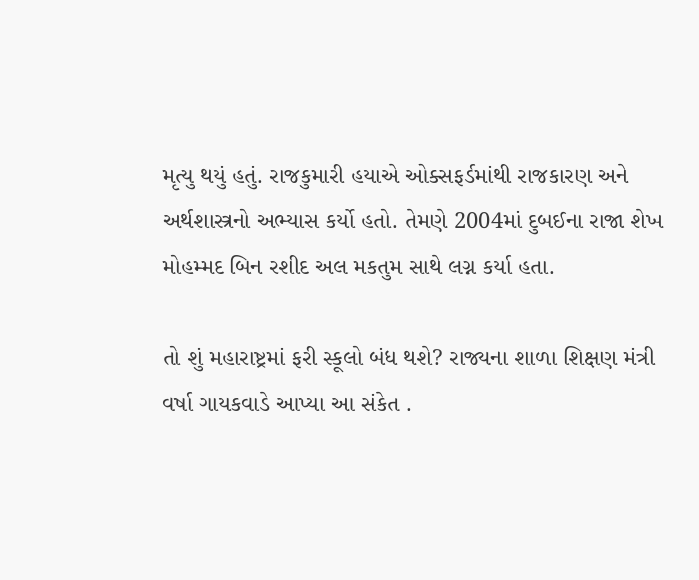મૃત્યુ થયું હતું. રાજકુમારી હયાએ ઓક્સફર્ડમાંથી રાજકારણ અને અર્થશાસ્ત્રનો અભ્યાસ કર્યો હતો. તેમણે 2004માં દુબઈના રાજા શેખ મોહમ્મદ બિન રશીદ અલ મકતુમ સાથે લગ્ન કર્યા હતા.

તો શું મહારાષ્ટ્રમાં ફરી સ્કૂલો બંધ થશે? રાજ્યના શાળા શિક્ષણ મંત્રી વર્ષા ગાયકવાડે આપ્યા આ સંકેત .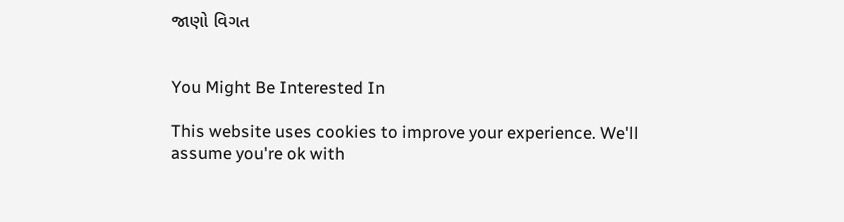જાણો વિગત


You Might Be Interested In

This website uses cookies to improve your experience. We'll assume you're ok with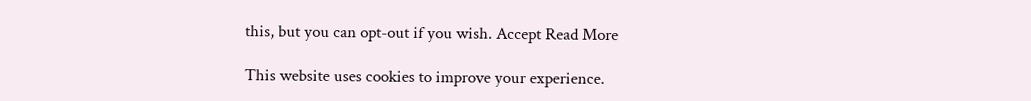this, but you can opt-out if you wish. Accept Read More

This website uses cookies to improve your experience.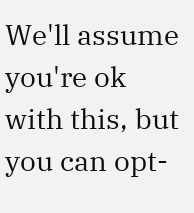We'll assume you're ok with this, but you can opt-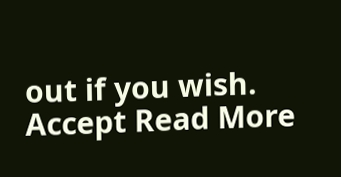out if you wish. Accept Read More